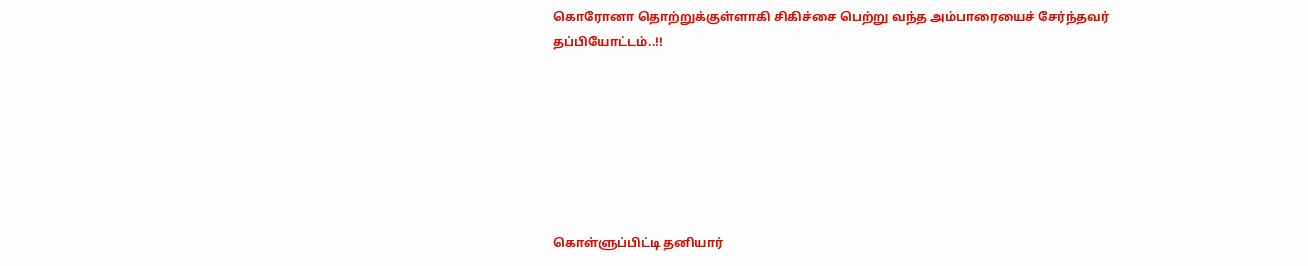கொரோனா தொற்றுக்குள்ளாகி சிகிச்சை பெற்று வந்த அம்பாரையைச் சேர்ந்தவர் தப்பியோட்டம்..!!







கொள்ளுப்பிட்டி தனியார்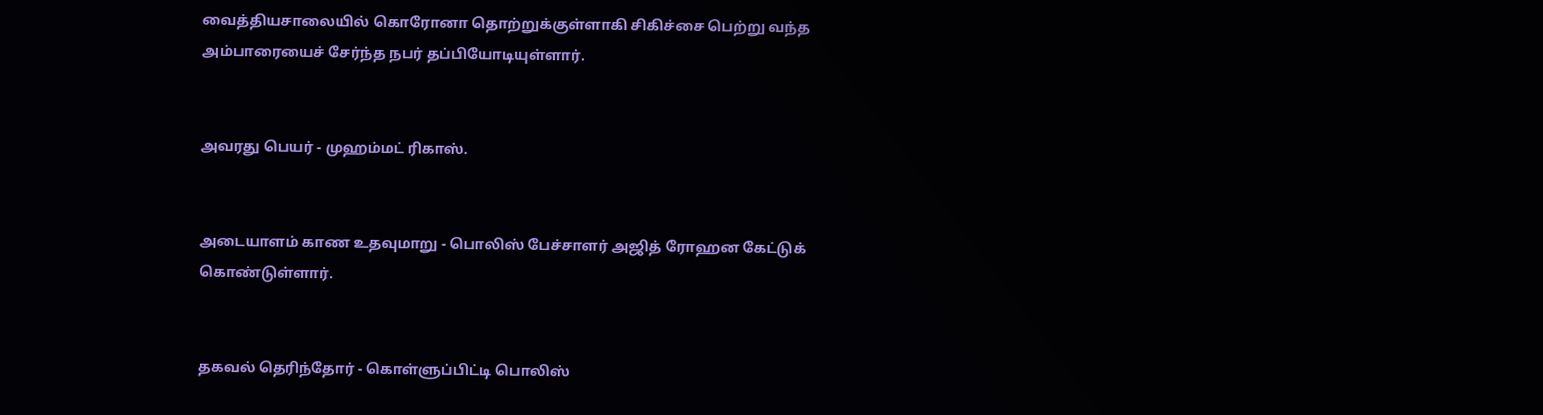வைத்தியசாலையில் கொரோனா தொற்றுக்குள்ளாகி சிகிச்சை பெற்று வந்த அம்பாரையைச் சேர்ந்த நபர் தப்பியோடியுள்ளார்.


அவரது பெயர் - முஹம்மட் ரிகாஸ்.


அடையாளம் காண உதவுமாறு - பொலிஸ் பேச்சாளர் அஜித் ரோஹன கேட்டுக் கொண்டுள்ளார்.


தகவல் தெரிந்தோர் - கொள்ளுப்பிட்டி பொலிஸ்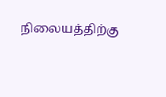நிலையத்திற்கு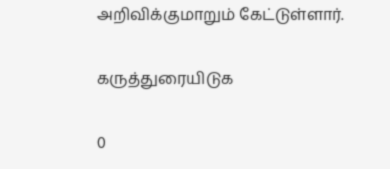அறிவிக்குமாறும் கேட்டுள்ளார்.

கருத்துரையிடுக

0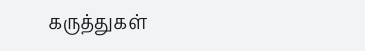கருத்துகள்